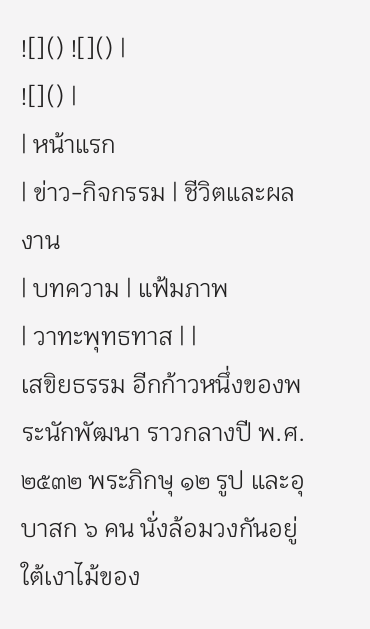![]() ![]() |
![]() |
| หน้าแรก
| ข่าว-กิจกรรม | ชีวิตและผลงาน
| บทความ | แฟ้มภาพ
| วาทะพุทธทาส | |
เสขิยธรรม อีกก้าวหนึ่งของพระนักพัฒนา ราวกลางปี พ.ศ. ๒๕๓๒ พระภิกษุ ๑๒ รูป และอุบาสก ๖ คน นั่งล้อมวงกันอยู่ใต้เงาไม้ของ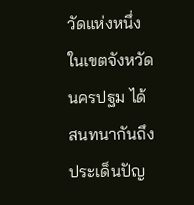วัดแห่งหนึ่งในเขตจังหวัดนครปฐม ได้สนทนากันถึงประเด็นปัญ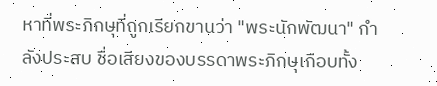หาที่พระภิกษุที่ถูกเรียกขานว่า "พระนักพัฒนา" กำลังประสบ ชื่อเสียงของบรรดาพระภิกษุเกือบทั้ง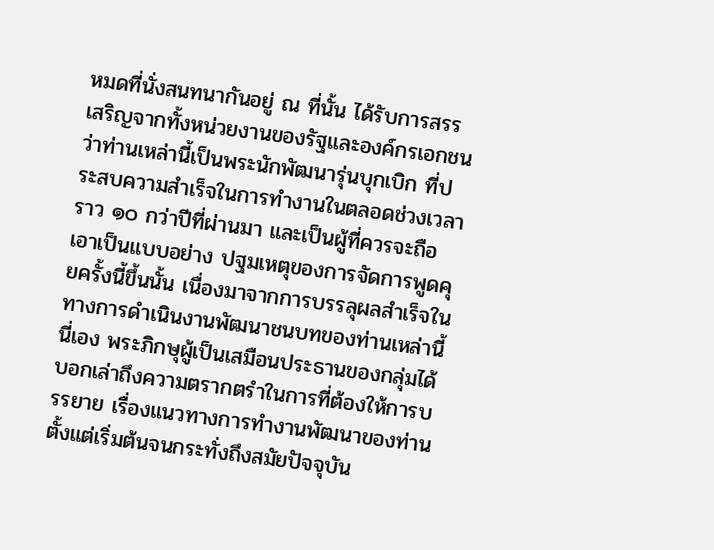หมดที่นั่งสนทนากันอยู่ ณ ที่นั้น ได้รับการสรรเสริญจากทั้งหน่วยงานของรัฐและองค์กรเอกชน ว่าท่านเหล่านี้เป็นพระนักพัฒนารุ่นบุกเบิก ที่ประสบความสำเร็จในการทำงานในตลอดช่วงเวลาราว ๑๐ กว่าปีที่ผ่านมา และเป็นผู้ที่ควรจะถือเอาเป็นแบบอย่าง ปฐมเหตุของการจัดการพูดคุยครั้งนี้ขึ้นนั้น เนื่องมาจากการบรรลุผลสำเร็จในทางการดำเนินงานพัฒนาชนบทของท่านเหล่านี้นี่เอง พระภิกษุผู้เป็นเสมือนประธานของกลุ่มได้บอกเล่าถึงความตรากตรำในการที่ต้องให้การบรรยาย เรื่องแนวทางการทำงานพัฒนาของท่านตั้งแต่เริ่มต้นจนกระทั่งถึงสมัยปัจจุบัน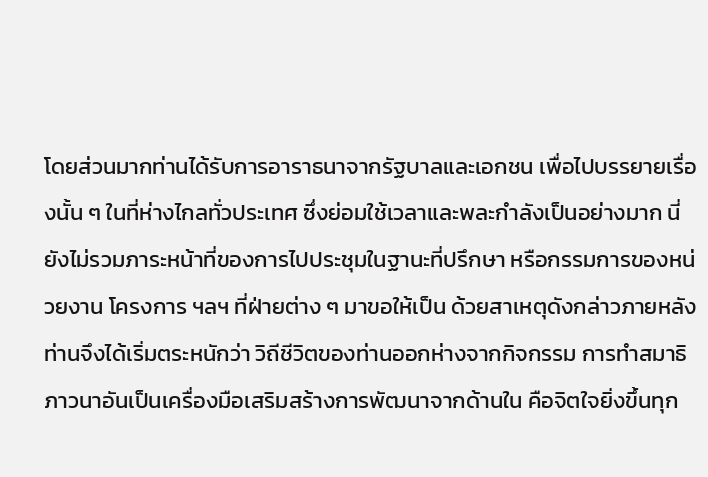โดยส่วนมากท่านได้รับการอาราธนาจากรัฐบาลและเอกชน เพื่อไปบรรยายเรื่องนั้น ๆ ในที่ห่างไกลทั่วประเทศ ซึ่งย่อมใช้เวลาและพละกำลังเป็นอย่างมาก นี่ยังไม่รวมภาระหน้าที่ของการไปประชุมในฐานะที่ปรึกษา หรือกรรมการของหน่วยงาน โครงการ ฯลฯ ที่ฝ่ายต่าง ๆ มาขอให้เป็น ด้วยสาเหตุดังกล่าวภายหลังท่านจึงได้เริ่มตระหนักว่า วิถีชีวิตของท่านออกห่างจากกิจกรรม การทำสมาธิภาวนาอันเป็นเครื่องมือเสริมสร้างการพัฒนาจากด้านใน คือจิตใจยิ่งขึ้นทุก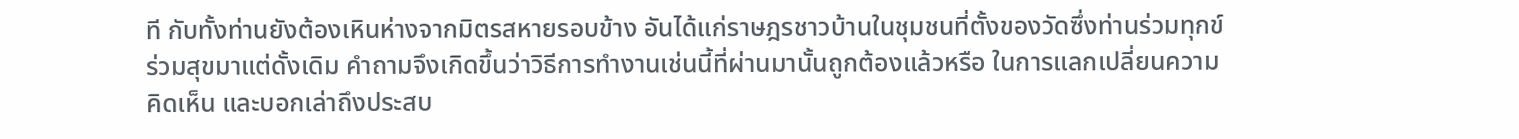ที กับทั้งท่านยังต้องเหินห่างจากมิตรสหายรอบข้าง อันได้แก่ราษฎรชาวบ้านในชุมชนที่ตั้งของวัดซึ่งท่านร่วมทุกข์ร่วมสุขมาแต่ดั้งเดิม คำถามจึงเกิดขึ้นว่าวิธีการทำงานเช่นนี้ที่ผ่านมานั้นถูกต้องแล้วหรือ ในการแลกเปลี่ยนความคิดเห็น และบอกเล่าถึงประสบ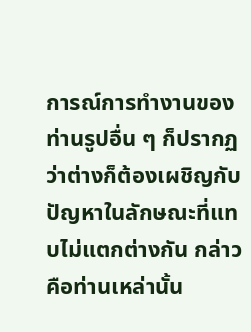การณ์การทำงานของท่านรูปอื่น ๆ ก็ปรากฏว่าต่างก็ต้องเผชิญกับปัญหาในลักษณะที่แทบไม่แตกต่างกัน กล่าวคือท่านเหล่านั้น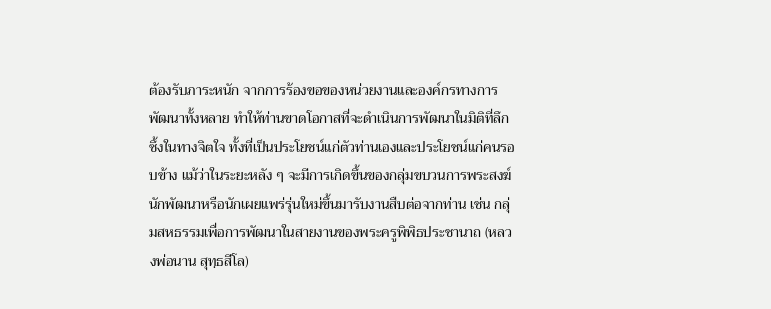ต้องรับภาระหนัก จากการร้องขอของหน่วยงานและองค์กรทางการพัฒนาทั้งหลาย ทำให้ท่านขาดโอกาสที่จะดำเนินการพัฒนาในมิติที่ลึกซึ้งในทางจิตใจ ทั้งที่เป็นประโยชน์แก่ตัวท่านเองและประโยชน์แก่คนรอบข้าง แม้ว่าในระยะหลัง ๆ จะมีการเกิดขึ้นของกลุ่มขบวนการพระสงฆ์นักพัฒนาหรือนักเผยแพร่รุ่นใหม่ขึ้นมารับงานสืบต่อจากท่าน เช่น กลุ่มสหธรรมเพื่อการพัฒนาในสายงานของพระครูพิพิธประชานาถ (หลวงพ่อนาน สุทฺธสีโล)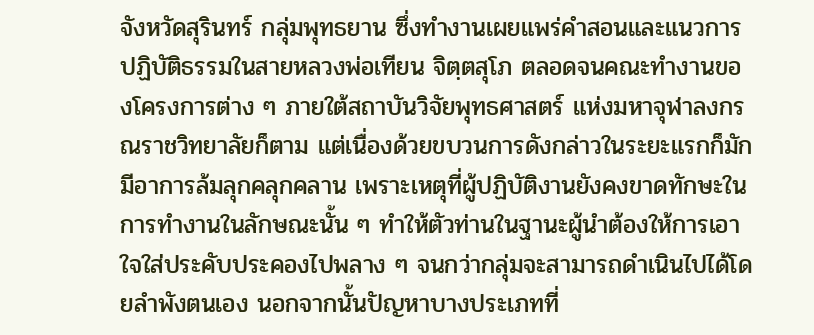จังหวัดสุรินทร์ กลุ่มพุทธยาน ซึ่งทำงานเผยแพร่คำสอนและแนวการปฏิบัติธรรมในสายหลวงพ่อเทียน จิตฺตสุโภ ตลอดจนคณะทำงานของโครงการต่าง ๆ ภายใต้สถาบันวิจัยพุทธศาสตร์ แห่งมหาจุฬาลงกรณราชวิทยาลัยก็ตาม แต่เนื่องด้วยขบวนการดังกล่าวในระยะแรกก็มักมีอาการล้มลุกคลุกคลาน เพราะเหตุที่ผู้ปฏิบัติงานยังคงขาดทักษะในการทำงานในลักษณะนั้น ๆ ทำให้ตัวท่านในฐานะผู้นำต้องให้การเอาใจใส่ประคับประคองไปพลาง ๆ จนกว่ากลุ่มจะสามารถดำเนินไปได้โดยลำพังตนเอง นอกจากนั้นปัญหาบางประเภทที่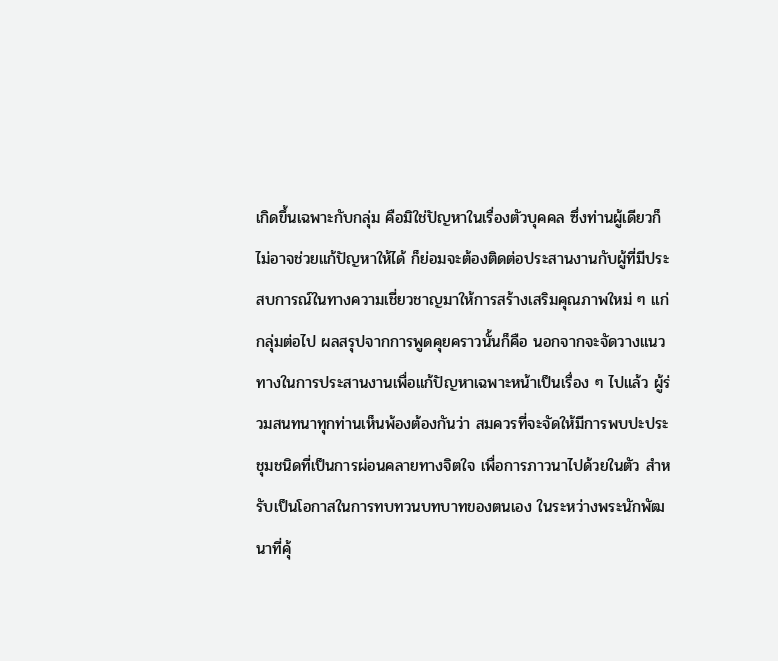เกิดขึ้นเฉพาะกับกลุ่ม คือมิใช่ปัญหาในเรื่องตัวบุคคล ซึ่งท่านผู้เดียวก็ไม่อาจช่วยแก้ปัญหาให้ได้ ก็ย่อมจะต้องติดต่อประสานงานกับผู้ที่มีประสบการณ์ในทางความเชี่ยวชาญมาให้การสร้างเสริมคุณภาพใหม่ ๆ แก่กลุ่มต่อไป ผลสรุปจากการพูดคุยคราวนั้นก็คือ นอกจากจะจัดวางแนวทางในการประสานงานเพื่อแก้ปัญหาเฉพาะหน้าเป็นเรื่อง ๆ ไปแล้ว ผู้ร่วมสนทนาทุกท่านเห็นพ้องต้องกันว่า สมควรที่จะจัดให้มีการพบปะประชุมชนิดที่เป็นการผ่อนคลายทางจิตใจ เพื่อการภาวนาไปด้วยในตัว สำหรับเป็นโอกาสในการทบทวนบทบาทของตนเอง ในระหว่างพระนักพัฒนาที่คุ้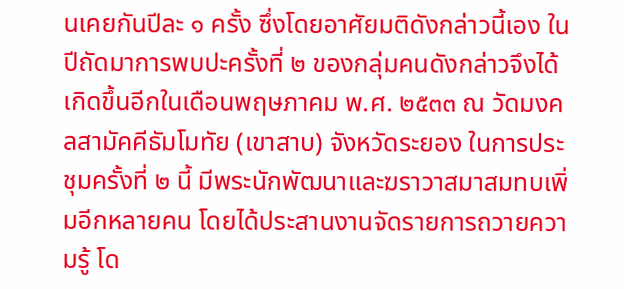นเคยกันปีละ ๑ ครั้ง ซึ่งโดยอาศัยมติดังกล่าวนี้เอง ในปีถัดมาการพบปะครั้งที่ ๒ ของกลุ่มคนดังกล่าวจึงได้เกิดขึ้นอีกในเดือนพฤษภาคม พ.ศ. ๒๕๓๓ ณ วัดมงคลสามัคคีธัมโมทัย (เขาสาบ) จังหวัดระยอง ในการประชุมครั้งที่ ๒ นี้ มีพระนักพัฒนาและฆราวาสมาสมทบเพิ่มอีกหลายคน โดยได้ประสานงานจัดรายการถวายความรู้ โด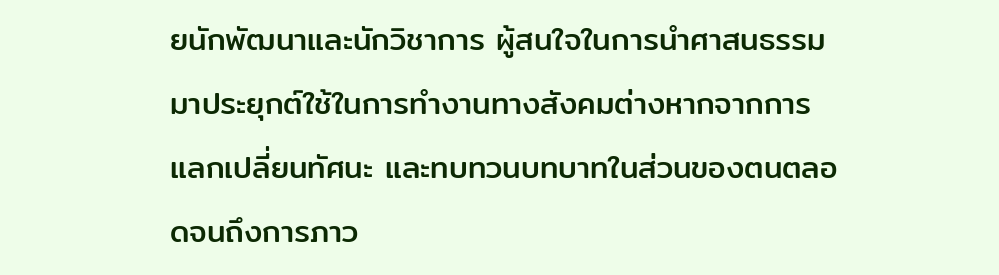ยนักพัฒนาและนักวิชาการ ผู้สนใจในการนำศาสนธรรมมาประยุกต์ใช้ในการทำงานทางสังคมต่างหากจากการแลกเปลี่ยนทัศนะ และทบทวนบทบาทในส่วนของตนตลอดจนถึงการภาว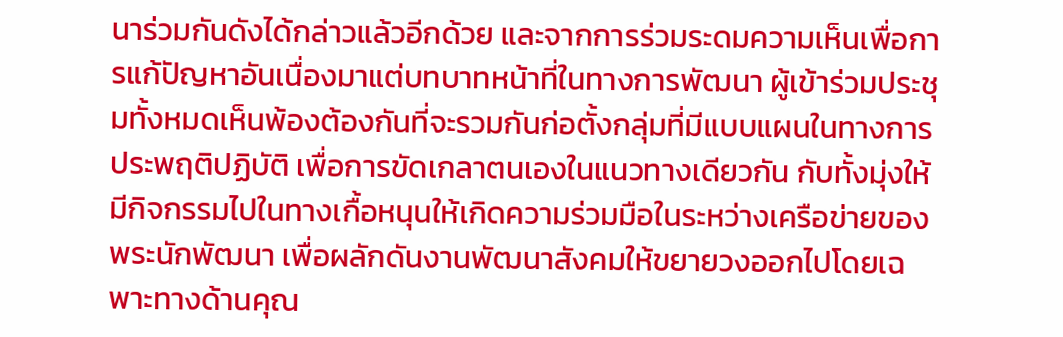นาร่วมกันดังได้กล่าวแล้วอีกด้วย และจากการร่วมระดมความเห็นเพื่อการแก้ปัญหาอันเนื่องมาแต่บทบาทหน้าที่ในทางการพัฒนา ผู้เข้าร่วมประชุมทั้งหมดเห็นพ้องต้องกันที่จะรวมกันก่อตั้งกลุ่มที่มีแบบแผนในทางการประพฤติปฏิบัติ เพื่อการขัดเกลาตนเองในแนวทางเดียวกัน กับทั้งมุ่งให้มีกิจกรรมไปในทางเกื้อหนุนให้เกิดความร่วมมือในระหว่างเครือข่ายของพระนักพัฒนา เพื่อผลักดันงานพัฒนาสังคมให้ขยายวงออกไปโดยเฉพาะทางด้านคุณ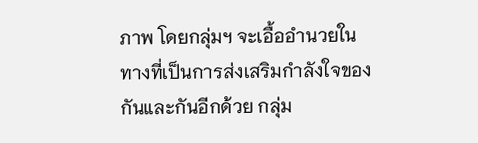ภาพ โดยกลุ่มฯ จะเอื้ออำนวยในทางที่เป็นการส่งเสริมกำลังใจของกันและกันอีกด้วย กลุ่ม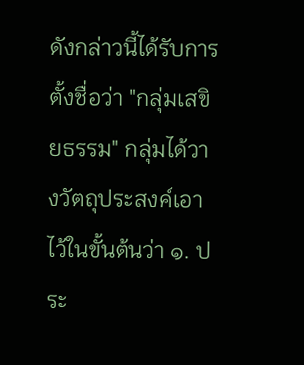ดังกล่าวนี้ได้รับการตั้งชื่อว่า "กลุ่มเสขิยธรรม" กลุ่มได้วางวัตถุประสงค์เอาไว้ในขั้นต้นว่า ๑. ประ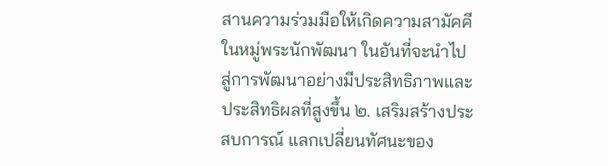สานความร่วมมือให้เกิดความสามัคคีในหมู่พระนักพัฒนา ในอันที่จะนำไปสู่การพัฒนาอย่างมีประสิทธิภาพและประสิทธิผลที่สูงขึ้น ๒. เสริมสร้างประสบการณ์ แลกเปลี่ยนทัศนะของ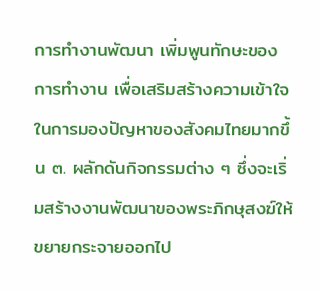การทำงานพัฒนา เพิ่มพูนทักษะของการทำงาน เพื่อเสริมสร้างความเข้าใจในการมองปัญหาของสังคมไทยมากขึ้น ๓. ผลักดันกิจกรรมต่าง ๆ ซึ่งจะเริ่มสร้างงานพัฒนาของพระภิกษุสงฆ์ให้ขยายกระจายออกไป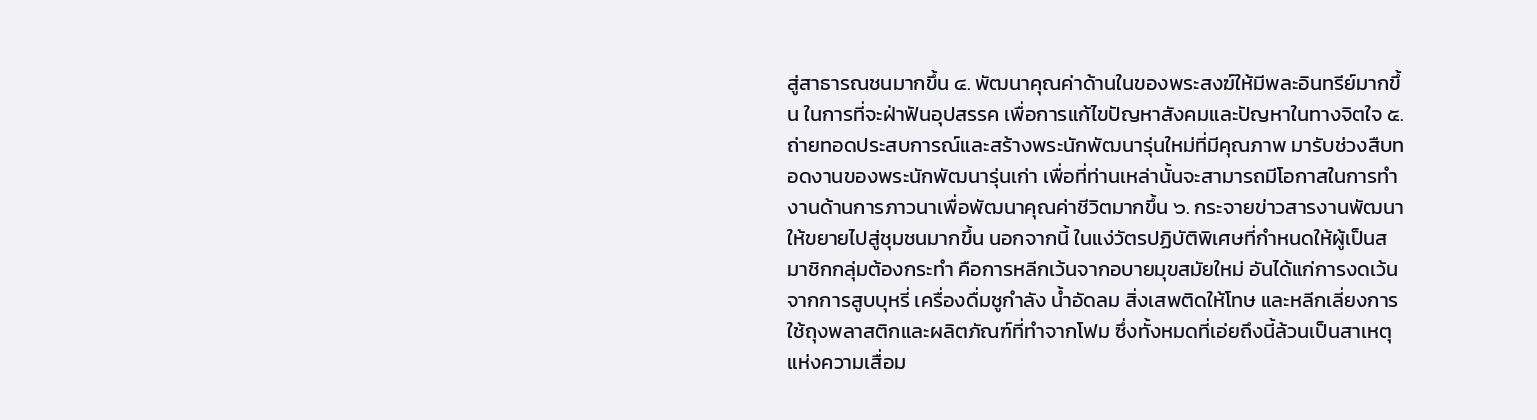สู่สาธารณชนมากขึ้น ๔. พัฒนาคุณค่าด้านในของพระสงฆ์ให้มีพละอินทรีย์มากขึ้น ในการที่จะฝ่าฟันอุปสรรค เพื่อการแก้ไขปัญหาสังคมและปัญหาในทางจิตใจ ๕. ถ่ายทอดประสบการณ์และสร้างพระนักพัฒนารุ่นใหม่ที่มีคุณภาพ มารับช่วงสืบทอดงานของพระนักพัฒนารุ่นเก่า เพื่อที่ท่านเหล่านั้นจะสามารถมีโอกาสในการทำงานด้านการภาวนาเพื่อพัฒนาคุณค่าชีวิตมากขึ้น ๖. กระจายข่าวสารงานพัฒนาให้ขยายไปสู่ชุมชนมากขึ้น นอกจากนี้ ในแง่วัตรปฏิบัติพิเศษที่กำหนดให้ผู้เป็นสมาชิกกลุ่มต้องกระทำ คือการหลีกเว้นจากอบายมุขสมัยใหม่ อันได้แก่การงดเว้นจากการสูบบุหรี่ เครื่องดื่มชูกำลัง น้ำอัดลม สิ่งเสพติดให้โทษ และหลีกเลี่ยงการใช้ถุงพลาสติกและผลิตภัณฑ์ที่ทำจากโฟม ซึ่งทั้งหมดที่เอ่ยถึงนี้ล้วนเป็นสาเหตุแห่งความเสื่อม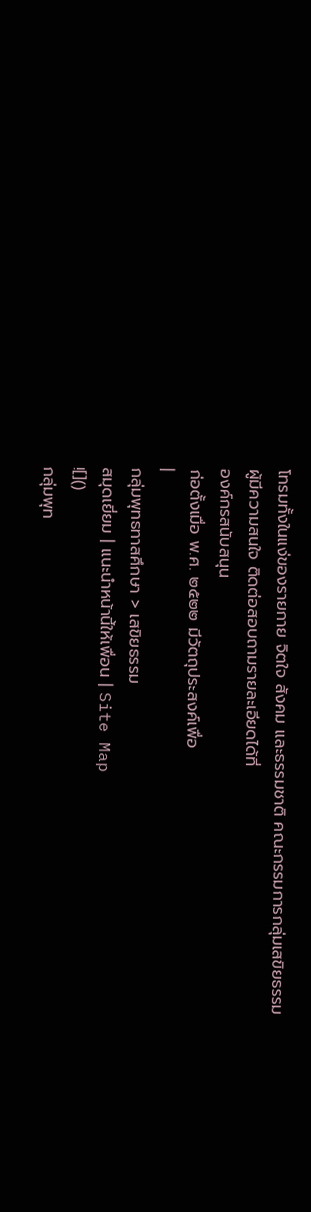โทรมทั้งในแง่ของรายกาย จิตใจ สังคม และธรรมชาติ คณะกรรมการกลุ่มเสขิยธรรม
ผู้มีความสนใจ ติดต่อสอบถามรายละเอียดได้ที่
องค์กรสนับสนุน
ก่อตั้งเมื่อ พ.ศ. ๒๕๒๒ มีวัตถุประสงค์เพื่อ
|
กลุ่มพุทธทาสศึกษา > เสขิยธรรม
สมุดเยี่ยม | แนะนำหน้านี้ให้เพื่อน | Site Map
![]()
กลุ่มพุท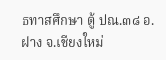ธทาสศึกษา ตู้ ปณ.๓๘ อ.ฝาง จ.เชียงใหม่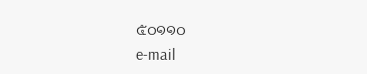๕๐๑๑๐
e-mail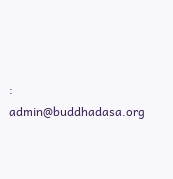: admin@buddhadasa.org